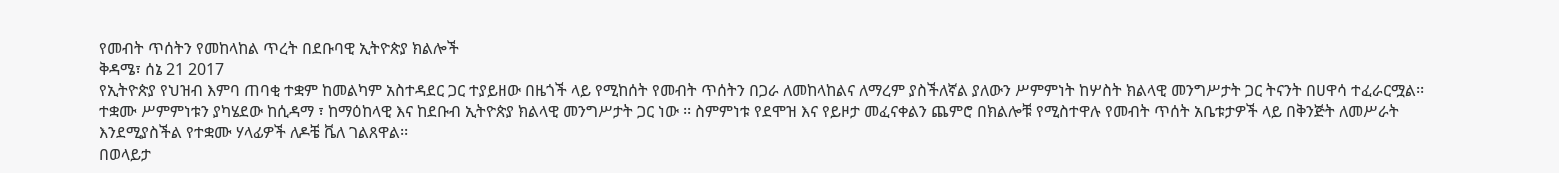የመብት ጥሰትን የመከላከል ጥረት በደቡባዊ ኢትዮጵያ ክልሎች
ቅዳሜ፣ ሰኔ 21 2017
የኢትዮጵያ የህዝብ እምባ ጠባቂ ተቋም ከመልካም አስተዳደር ጋር ተያይዘው በዜጎች ላይ የሚከሰት የመብት ጥሰትን በጋራ ለመከላከልና ለማረም ያስችለኛል ያለውን ሥምምነት ከሦስት ክልላዊ መንግሥታት ጋር ትናንት በሀዋሳ ተፈራርሟል፡፡ ተቋሙ ሥምምነቱን ያካሄደው ከሲዳማ ፣ ከማዕከላዊ እና ከደቡብ ኢትዮጵያ ክልላዊ መንግሥታት ጋር ነው ፡፡ ስምምነቱ የደሞዝ እና የይዞታ መፈናቀልን ጨምሮ በክልሎቹ የሚስተዋሉ የመብት ጥሰት አቤቱታዎች ላይ በቅንጅት ለመሥራት እንደሚያስችል የተቋሙ ሃላፊዎች ለዶቼ ቬለ ገልጸዋል፡፡
በወላይታ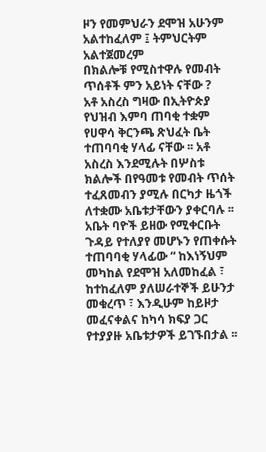ዞን የመምህራን ደሞዝ አሁንም አልተከፈለም ፤ ትምህርትም አልተጀመረም
በክልሎቹ የሚስተዋሉ የመብት ጥሰቶች ምን አይነት ናቸው ?
አቶ አስረስ ግዛው በኢትዮጵያ የህዝብ እምባ ጠባቂ ተቋም የሀዋሳ ቅርንጫ ጽህፈት ቤት ተጠባባቂ ሃላፊ ናቸው ፡፡ አቶ አስረስ እንደሚሉት በሦስቱ ክልሎች በየዓመቱ የመብት ጥሰት ተፈጸመብን ያሚሉ በርካታ ዜጎች ለተቋሙ አቤቱታቸውን ያቀርባሉ ፡፡ አቤት ባዮች ይዘው የሚቀርቡት ጉዳይ የተለያየ መሆኑን የጠቀሱት ተጠባባቂ ሃላፊው “ ከእነኝህም መካከል የደሞዝ አለመከፈል ፣ ከተከፈለም ያለሠራተኞች ይሁንታ መቁረጥ ፣ እንዲሁም ከይዞታ መፈናቀልና ከካሳ ክፍያ ጋር የተያያዙ አቤቱታዎች ይገኙበታል ፡፡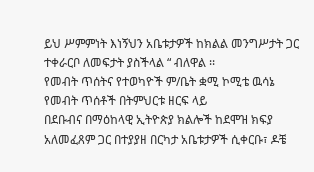ይህ ሥምምነት እነኝህን አቤቱታዎች ከክልል መንግሥታት ጋር ተቀራርቦ ለመፍታት ያስችላል “ ብለዋል ፡፡
የመብት ጥሰትና የተወካዮች ም/ቤት ቋሚ ኮሚቴ ዉሳኔ
የመብት ጥሰቶች በትምህርቱ ዘርፍ ላይ
በደቡብና በማዕከላዊ ኢትዮጵያ ክልሎች ከደሞዝ ክፍያ አለመፈጸም ጋር በተያያዘ በርካታ አቤቱታዎች ሲቀርቡ፣ ዶቼ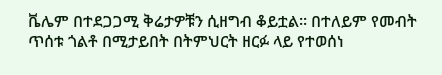ቬሌም በተደጋጋሚ ቅሬታዎቹን ሲዘግብ ቆይቷል፡፡ በተለይም የመብት ጥሰቱ ጎልቶ በሚታይበት በትምህርት ዘርፉ ላይ የተወሰነ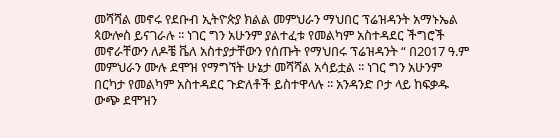መሻሻል መኖሩ የደቡብ ኢትዮጵያ ክልል መምህራን ማህበር ፕሬዝዳንት አማኑኤል ጳውሎስ ይናገራሉ ፡፡ ነገር ግን አሁንም ያልተፈቱ የመልካም አስተዳደር ችግሮች መኖራቸውን ለዶቼ ቬለ አስተያታቸውን የሰጡት የማህበሩ ፕሬዝዳንት “ በ2017 ዓ.ም መምህራን ሙሉ ደሞዝ የማግኘት ሁኔታ መሻሻል አሳይቷል ፡፡ ነገር ግን አሁንም በርካታ የመልካም አስተዳደር ጉድለቶች ይስተዋላሉ ፡፡ አንዳንድ ቦታ ላይ ከፍቃዱ ውጭ ደሞዝን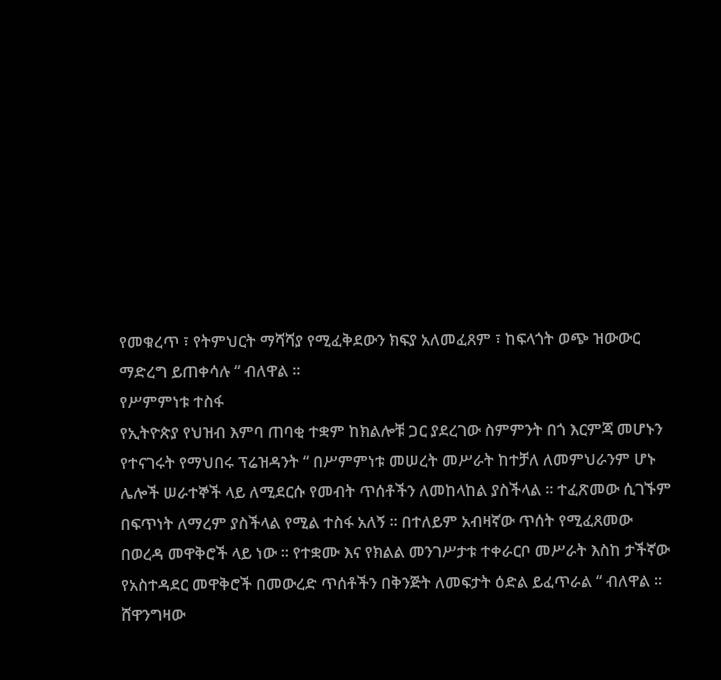የመቁረጥ ፣ የትምህርት ማሻሻያ የሚፈቅደውን ክፍያ አለመፈጸም ፣ ከፍላጎት ወጭ ዝውውር ማድረግ ይጠቀሳሉ “ ብለዋል ፡፡
የሥምምነቱ ተስፋ
የኢትዮጵያ የህዝብ እምባ ጠባቂ ተቋም ከክልሎቹ ጋር ያደረገው ስምምንት በጎ እርምጃ መሆኑን የተናገሩት የማህበሩ ፕሬዝዳንት “ በሥምምነቱ መሠረት መሥራት ከተቻለ ለመምህራንም ሆኑ ሌሎች ሠራተኞች ላይ ለሚደርሱ የመብት ጥሰቶችን ለመከላከል ያስችላል ፡፡ ተፈጽመው ሲገኙም በፍጥነት ለማረም ያስችላል የሚል ተስፋ አለኝ ፡፡ በተለይም አብዛኛው ጥሰት የሚፈጸመው በወረዳ መዋቅሮች ላይ ነው ፡፡ የተቋሙ እና የክልል መንገሥታቱ ተቀራርቦ መሥራት እስከ ታችኛው የአስተዳደር መዋቅሮች በመውረድ ጥሰቶችን በቅንጅት ለመፍታት ዕድል ይፈጥራል “ ብለዋል ፡፡
ሸዋንግዛው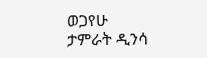ወጋየሁ
ታምራት ዲንሳ